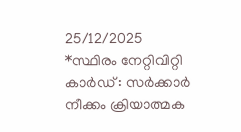25/12/2025
*സ്ഥിരം നേറ്റിവിറ്റി കാർഡ് : സർക്കാർ നീക്കം ക്രിയാത്മക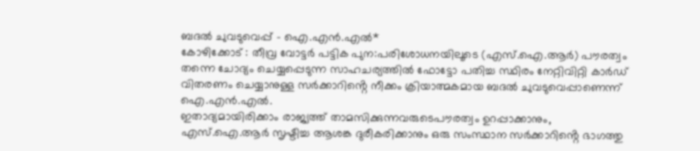ബദൽ ചുവടുവെപ്പ് - ഐ.എൻ.എൽ*
കോഴിക്കോട് : തീവ്ര വോട്ടർ പട്ടിക പുന:പരിശോധനയിലൂടെ (എസ്.ഐ.ആർ) പൗരത്വം തന്നെ ചോദ്യം ചെയ്യപ്പെടുന്ന സാഹചര്യത്തിൽ ഫോട്ടോ പതിച്ച സ്ഥിരം നേറ്റിവിറ്റി കാർഡ് വിതരണം ചെയ്യാനുള്ള സർക്കാറിൻ്റെ നീക്കം ക്രിയാത്മകമായ ബദൽ ചുവടുവെപ്പാണെന്ന് ഐ.എൻ.എൽ.
ഇതാദ്യമായിരിക്കാം രാജ്യത്ത് താമസിക്കുന്നവരുടെപൗരത്വം ഉറപ്പാക്കാനും, എസ്.ഐ.ആർ സൃഷ്ടിച്ച ആശങ്ക ദുരീകരിക്കാനും ഒരു സംസ്ഥാന സർക്കാറിൻ്റെ ഭാഗത്തു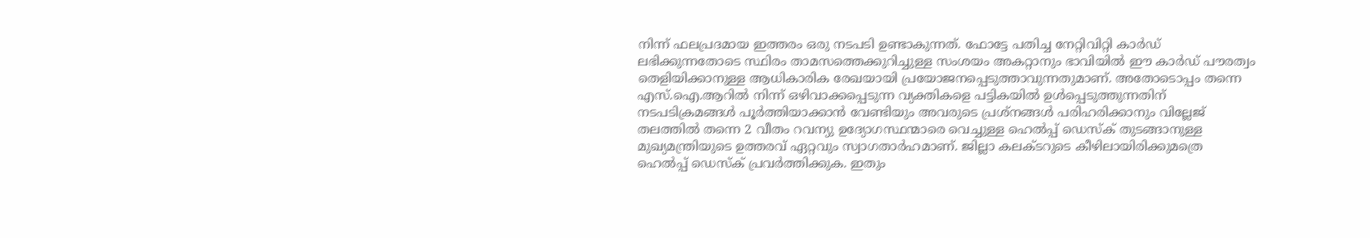നിന്ന് ഫലപ്രദമായ ഇത്തരം ഒരു നടപടി ഉണ്ടാകുന്നത്. ഫോട്ടേ പതിച്ച നേറ്റിവിറ്റി കാർഡ് ലഭിക്കുന്നതോടെ സ്ഥിരം താമസത്തെക്കുറിച്ചുള്ള സംശയം അകറ്റാനും ഭാവിയിൽ ഈ കാർഡ് പൗരത്വം തെളിയിക്കാനുള്ള ആധികാരിക രേഖയായി പ്രയോജനപ്പെടുത്താവുന്നതുമാണ്. അതോടൊപ്പം തന്നെ എസ്.ഐ.ആറിൽ നിന്ന് ഒഴിവാക്കപ്പെടുന്ന വ്യക്തികളെ പട്ടികയിൽ ഉൾപ്പെടുത്തുന്നതിന് നടപടിക്രമങ്ങൾ പൂർത്തിയാക്കാൻ വേണ്ടിയും അവരുടെ പ്രശ്നങ്ങൾ പരിഹരിക്കാനും വില്ലേജ് തലത്തിൽ തന്നെ 2 വീതം റവന്യു ഉദ്യോഗസ്ഥന്മാരെ വെച്ചുള്ള ഹെൽപ്പ് ഡെസ്ക് തുടങ്ങാനുള്ള മുഖ്യമന്ത്രിയുടെ ഉത്തരവ് ഏറ്റവും സ്വാഗതാർഹമാണ്. ജില്ലാ കലക്ടറുടെ കീഴിലായിരിക്കുമത്രെ ഹെൽപ്പ് ഡെസ്ക് പ്രവർത്തിക്കുക. ഇതും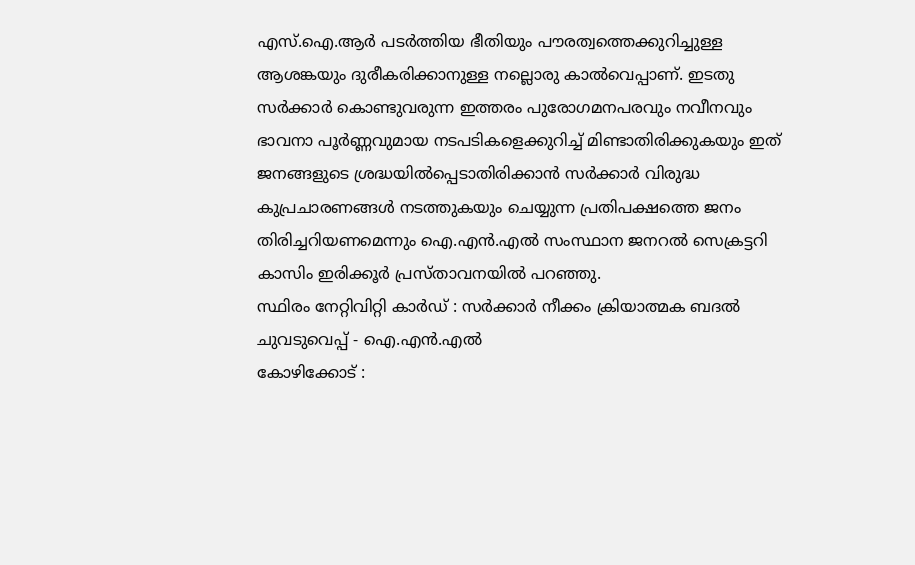എസ്.ഐ.ആർ പടർത്തിയ ഭീതിയും പൗരത്വത്തെക്കുറിച്ചുള്ള ആശങ്കയും ദുരീകരിക്കാനുള്ള നല്ലൊരു കാൽവെപ്പാണ്. ഇടതു സർക്കാർ കൊണ്ടുവരുന്ന ഇത്തരം പുരോഗമനപരവും നവീനവും ഭാവനാ പൂർണ്ണവുമായ നടപടികളെക്കുറിച്ച് മിണ്ടാതിരിക്കുകയും ഇത് ജനങ്ങളുടെ ശ്രദ്ധയിൽപ്പെടാതിരിക്കാൻ സർക്കാർ വിരുദ്ധ കുപ്രചാരണങ്ങൾ നടത്തുകയും ചെയ്യുന്ന പ്രതിപക്ഷത്തെ ജനം തിരിച്ചറിയണമെന്നും ഐ.എൻ.എൽ സംസ്ഥാന ജനറൽ സെക്രട്ടറി കാസിം ഇരിക്കൂർ പ്രസ്താവനയിൽ പറഞ്ഞു.
സ്ഥിരം നേറ്റിവിറ്റി കാർഡ് : സർക്കാർ നീക്കം ക്രിയാത്മക ബദൽ ചുവടുവെപ്പ് - ഐ.എൻ.എൽ
കോഴിക്കോട് :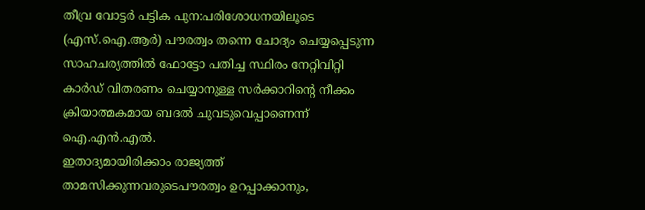തീവ്ര വോട്ടർ പട്ടിക പുന:പരിശോധനയിലൂടെ (എസ്.ഐ.ആർ) പൗരത്വം തന്നെ ചോദ്യം ചെയ്യപ്പെടുന്ന സാഹചര്യത്തിൽ ഫോട്ടോ പതിച്ച സ്ഥിരം നേറ്റിവിറ്റി കാർഡ് വിതരണം ചെയ്യാനുള്ള സർക്കാറിൻ്റെ നീക്കം ക്രിയാത്മകമായ ബദൽ ചുവടുവെപ്പാണെന്ന് ഐ.എൻ.എൽ.
ഇതാദ്യമായിരിക്കാം രാജ്യത്ത് താമസിക്കുന്നവരുടെപൗരത്വം ഉറപ്പാക്കാനും,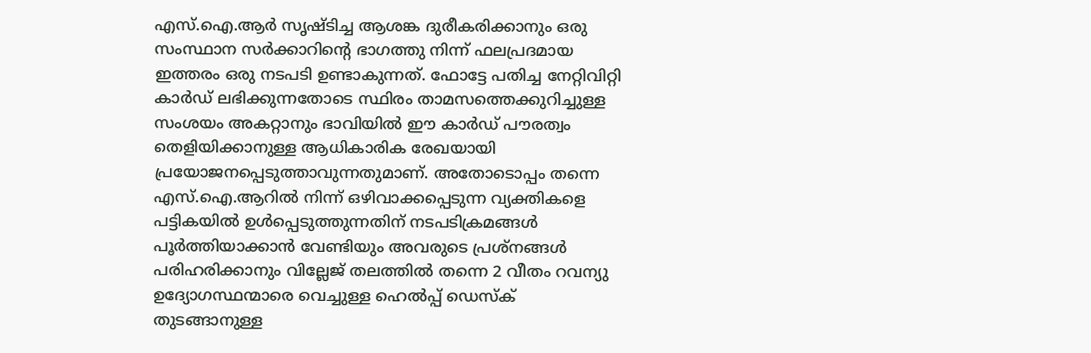എസ്.ഐ.ആർ സൃഷ്ടിച്ച ആശങ്ക ദുരീകരിക്കാനും ഒരു സംസ്ഥാന സർക്കാറിൻ്റെ ഭാഗത്തു നിന്ന് ഫലപ്രദമായ ഇത്തരം ഒരു നടപടി ഉണ്ടാകുന്നത്. ഫോട്ടേ പതിച്ച നേറ്റിവിറ്റി കാർഡ് ലഭിക്കുന്നതോടെ സ്ഥിരം താമസത്തെക്കുറിച്ചുള്ള സംശയം അകറ്റാനും ഭാവിയിൽ ഈ കാർഡ് പൗരത്വം തെളിയിക്കാനുള്ള ആധികാരിക രേഖയായി പ്രയോജനപ്പെടുത്താവുന്നതുമാണ്. അതോടൊപ്പം തന്നെ എസ്.ഐ.ആറിൽ നിന്ന് ഒഴിവാക്കപ്പെടുന്ന വ്യക്തികളെ പട്ടികയിൽ ഉൾപ്പെടുത്തുന്നതിന് നടപടിക്രമങ്ങൾ പൂർത്തിയാക്കാൻ വേണ്ടിയും അവരുടെ പ്രശ്നങ്ങൾ പരിഹരിക്കാനും വില്ലേജ് തലത്തിൽ തന്നെ 2 വീതം റവന്യു ഉദ്യോഗസ്ഥന്മാരെ വെച്ചുള്ള ഹെൽപ്പ് ഡെസ്ക് തുടങ്ങാനുള്ള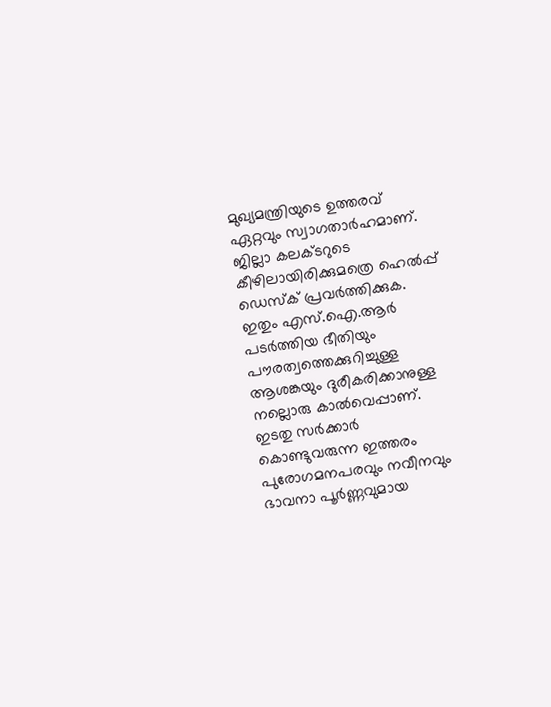മുഖ്യമന്ത്രിയുടെ ഉത്തരവ് ഏറ്റവും സ്വാഗതാർഹമാണ്. ജില്ലാ കലക്ടറുടെ കീഴിലായിരിക്കുമത്രെ ഹെൽപ്പ് ഡെസ്ക് പ്രവർത്തിക്കുക. ഇതും എസ്.ഐ.ആർ പടർത്തിയ ഭീതിയും പൗരത്വത്തെക്കുറിച്ചുള്ള ആശങ്കയും ദുരീകരിക്കാനുള്ള നല്ലൊരു കാൽവെപ്പാണ്. ഇടതു സർക്കാർ കൊണ്ടുവരുന്ന ഇത്തരം പുരോഗമനപരവും നവീനവും ഭാവനാ പൂർണ്ണവുമായ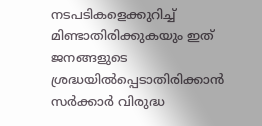നടപടികളെക്കുറിച്ച് മിണ്ടാതിരിക്കുകയും ഇത് ജനങ്ങളുടെ ശ്രദ്ധയിൽപ്പെടാതിരിക്കാൻ സർക്കാർ വിരുദ്ധ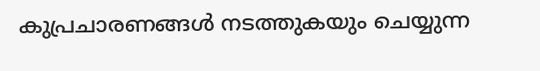കുപ്രചാരണങ്ങൾ നടത്തുകയും ചെയ്യുന്ന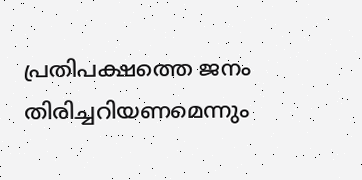പ്രതിപക്ഷത്തെ ജനം തിരിച്ചറിയണമെന്നും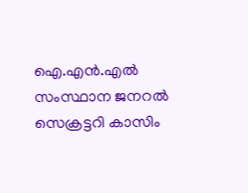ഐ.എൻ.എൽ സംസ്ഥാന ജനറൽ സെക്രട്ടറി കാസിം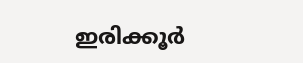ഇരിക്കൂർ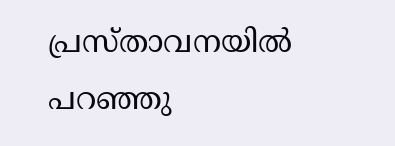പ്രസ്താവനയിൽ പറഞ്ഞു